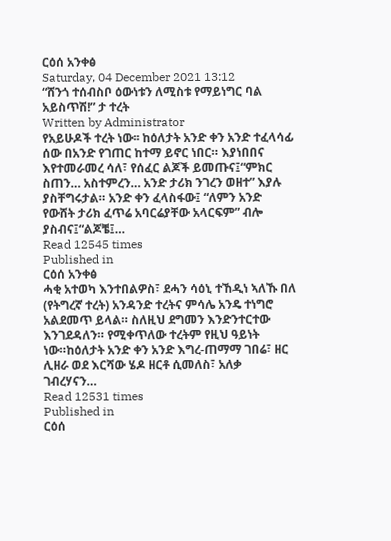ርዕሰ አንቀፅ
Saturday, 04 December 2021 13:12
“ሸንጎ ተሰብስቦ ዕውነቱን ለሚስቱ የማይነግር ባል አይስጥሽ!” ታ ተረት
Written by Administrator
የአይሁዶች ተረት ነው፡፡ ከዕለታት አንድ ቀን አንድ ተፈላሳፊ ሰው በአንድ የገጠር ከተማ ይኖር ነበር። እያነበበና እየተመራመረ ሳለ፣ የሰፈር ልጆች ይመጡና፤“ምክር ስጠን… አስተምረን… አንድ ታሪክ ንገረን ወዘተ” እያሉ ያስቸግሩታል። አንድ ቀን ፈላስፋው፤ “ለምን አንድ የውሸት ታሪክ ፈጥሬ አባርሬያቸው አላርፍም” ብሎ ያስብና፤“ልጆቼ፤…
Read 12545 times
Published in
ርዕሰ አንቀፅ
ሓቂ አተወካ እንተበልዎስ፣ ደሓን ሳዕኒ ተኸዲነ ኣለኹ በለ (የትግረኛ ተረት) አንዳንድ ተረትና ምሳሌ አንዴ ተነግሮ አልደመጥ ይላል። ስለዚህ ደግመን እንድንተርተው እንገደዳለን። የሚቀጥለው ተረትም የዚህ ዓይነት ነው።ከዕለታት አንድ ቀን አንድ እግረ-ጠማማ ገበሬ፣ ዘር ሊዘራ ወደ እርሻው ሄዶ ዘርቶ ሲመለስ፣ አለቃ ገብረሃናን…
Read 12531 times
Published in
ርዕሰ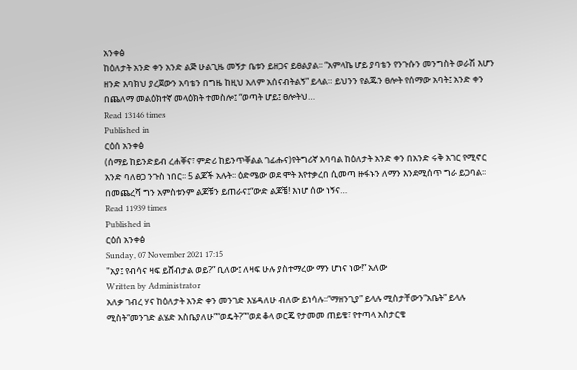አንቀፅ
ከዕለታት አንድ ቀን አንድ ልጅ ሁልጊዜ መኝታ ቤቱን ይዘጋና ይፀልያል፡፡ “አምላኬ ሆይ ያባቴን የንጉሱን መንግስት ወራሽ እሆን ዘንድ እባክህ ያረጀውን አባቴን በግዜ ከዚህ አለም አሰናብትልኝ” ይላል። ይህንን የልጁን ፀሎት የሰማው አባት፤ አንድ ቀን በጨለማ መልዕክተኛ መላዕክት ተመስሎ፤ “ወጣት ሆይ፤ ፀሎትህ…
Read 13146 times
Published in
ርዕሰ አንቀፅ
(ሰማይ ከይንድይብ ረሐቐና፣ ምድሪ ከይንጥቐልል ገፊሑና)የትግሪኛ አባባል ከዕለታት አንድ ቀን በአንድ ሩቅ አገር የሚኖር አንድ ባለፀጋ ንጉስ ነበር፡፡ 5 ልጆች አሉት፡፡ ዕድሜው ወደ ሞት እየተቃረበ ሲመጣ ዙፋኑን ለማን እንደሚሰጥ ግራ ይጋባል፡፡ በመጨረሻ ግን አምስቱንም ልጆቹን ይጠራና፤“ውድ ልጆቼ! እነሆ ሰው ነኝና…
Read 11939 times
Published in
ርዕሰ አንቀፅ
Sunday, 07 November 2021 17:15
"አያ፤ የብሳና ዛፍ ይሸብታል ወይ?” ቢለው፤ ለዛፍ ሁሉ ያስተማረው ማን ሆነና ነው!” አለው
Written by Administrator
አለቃ ገብረ ሃና ከዕለታት አንድ ቀን መንገድ እሄዳለሁ ብለው ይነሳሉ፡፡“ማዘንጊያ” ይላሉ ሚስታቸውን“አቤት” ይላሉ ሚስት“መንገድ ልሄድ አስቤያለሁ”“ወዴት?”“ወደ ቆላ ወርጄ የታመመ ጠይቄ፣ የተጣላ አስታርቄ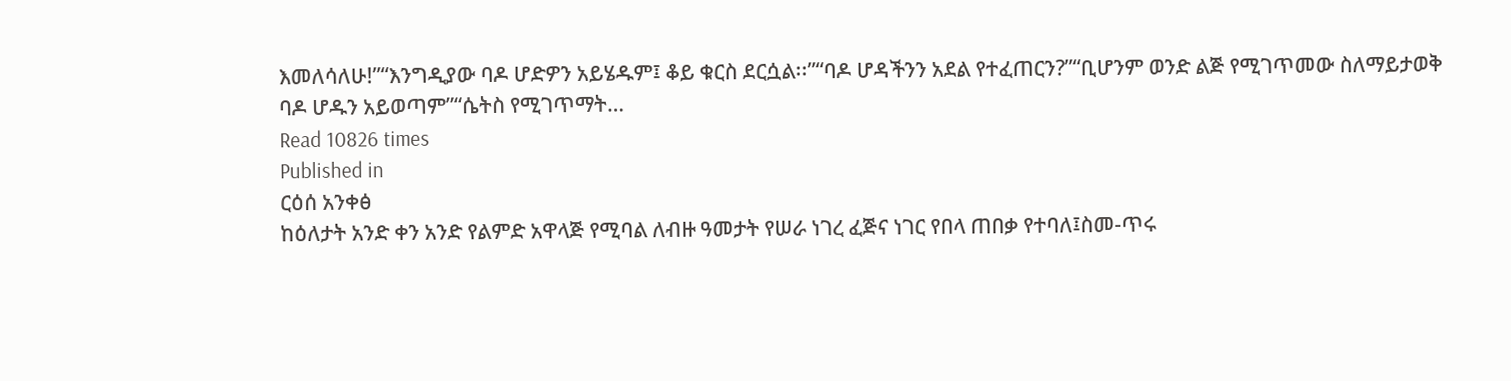እመለሳለሁ!”“እንግዲያው ባዶ ሆድዎን አይሄዱም፤ ቆይ ቁርስ ደርሷል፡፡”“ባዶ ሆዳችንን አደል የተፈጠርን?”“ቢሆንም ወንድ ልጅ የሚገጥመው ስለማይታወቅ ባዶ ሆዱን አይወጣም”“ሴትስ የሚገጥማት…
Read 10826 times
Published in
ርዕሰ አንቀፅ
ከዕለታት አንድ ቀን አንድ የልምድ አዋላጅ የሚባል ለብዙ ዓመታት የሠራ ነገረ ፈጅና ነገር የበላ ጠበቃ የተባለ፤ስመ-ጥሩ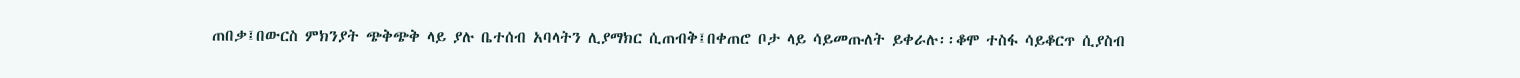ጠበቃ፤በውርስ ምክንያት ጭቅጭቅ ላይ ያሉ ቤተሰብ አባላትን ሊያማክር ሲጠብቅ፤በቀጠሮ ቦታ ላይ ሳይመጡለት ይቀራሉ፡፡ቆሞ ተስፋ ሳይቆርጥ ሲያስብ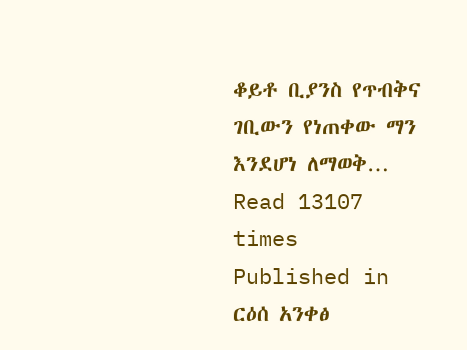ቆይቶ ቢያንስ የጥብቅና ገቢውን የነጠቀው ማን እንደሆነ ለማወቅ…
Read 13107 times
Published in
ርዕሰ አንቀፅ